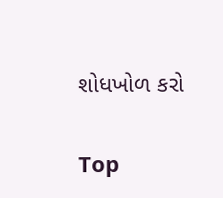શોધખોળ કરો

Top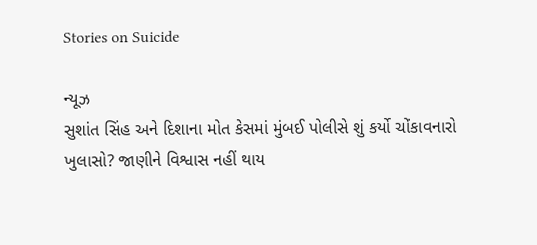Stories on Suicide

ન્યૂઝ
સુશાંત સિંહ અને દિશાના મોત કેસમાં મુંબઈ પોલીસે શું કર્યો ચોંકાવનારો ખુલાસો? જાણીને વિશ્વાસ નહીં થાય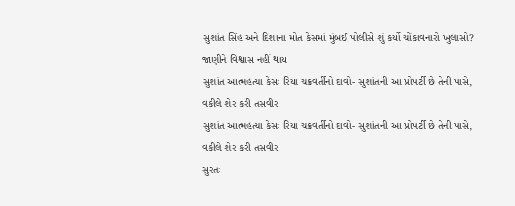સુશાંત સિંહ અને દિશાના મોત કેસમાં મુંબઈ પોલીસે શું કર્યો ચોંકાવનારો ખુલાસો? જાણીને વિશ્વાસ નહીં થાય
સુશાંત આત્મહત્યા કેસઃ રિયા ચક્રવર્તીનો દાવો- સુશાંતની આ પ્રોપર્ટી છે તેની પાસે, વકીલે શેર કરી તસવીર
સુશાંત આત્મહત્યા કેસઃ રિયા ચક્રવર્તીનો દાવો- સુશાંતની આ પ્રોપર્ટી છે તેની પાસે, વકીલે શેર કરી તસવીર
સુરતઃ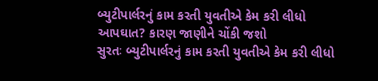બ્યુટીપાર્લરનું કામ કરતી યુવતીએ કેમ કરી લીધો આપઘાત? કારણ જાણીને ચોંકી જશો
સુરતઃ બ્યુટીપાર્લરનું કામ કરતી યુવતીએ કેમ કરી લીધો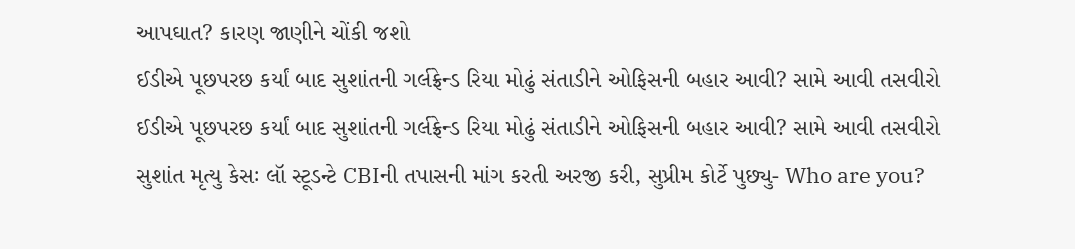આપઘાત? કારણ જાણીને ચોંકી જશો
ઈડીએ પૂછપરછ કર્યાં બાદ સુશાંતની ગર્લફ્રેન્ડ રિયા મોઢું સંતાડીને ઓફિસની બહાર આવી? સામે આવી તસવીરો
ઈડીએ પૂછપરછ કર્યાં બાદ સુશાંતની ગર્લફ્રેન્ડ રિયા મોઢું સંતાડીને ઓફિસની બહાર આવી? સામે આવી તસવીરો
સુશાંત મૃત્યુ કેસઃ લૉ સ્ટૂડન્ટે CBIની તપાસની માંગ કરતી અરજી કરી, સુપ્રીમ કોર્ટે પુછ્યુ- Who are you?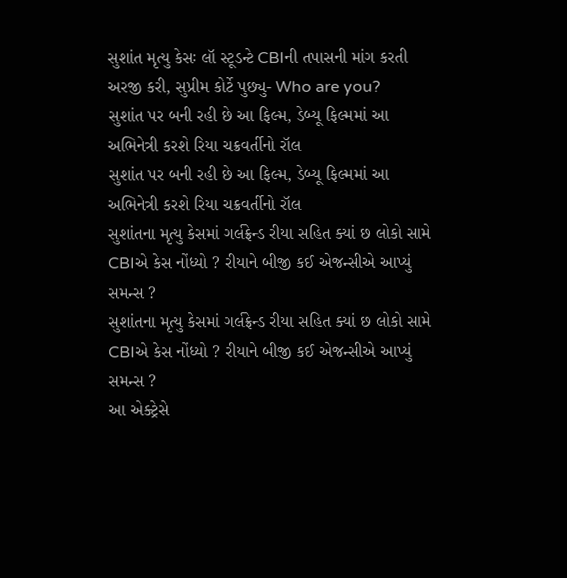સુશાંત મૃત્યુ કેસઃ લૉ સ્ટૂડન્ટે CBIની તપાસની માંગ કરતી અરજી કરી, સુપ્રીમ કોર્ટે પુછ્યુ- Who are you?
સુશાંત પર બની રહી છે આ ફિલ્મ, ડેબ્યૂ ફિલ્મમાં આ અભિનેત્રી કરશે રિયા ચક્રવર્તીનો રૉલ
સુશાંત પર બની રહી છે આ ફિલ્મ, ડેબ્યૂ ફિલ્મમાં આ અભિનેત્રી કરશે રિયા ચક્રવર્તીનો રૉલ
સુશાંતના મૃત્યુ કેસમાં ગર્લફ્રેન્ડ રીયા સહિત ક્યાં છ લોકો સામે CBIએ કેસ નોંધ્યો ? રીયાને બીજી કઈ એજન્સીએ આપ્યું સમન્સ ?
સુશાંતના મૃત્યુ કેસમાં ગર્લફ્રેન્ડ રીયા સહિત ક્યાં છ લોકો સામે CBIએ કેસ નોંધ્યો ? રીયાને બીજી કઈ એજન્સીએ આપ્યું સમન્સ ?
આ એક્ટ્રેસે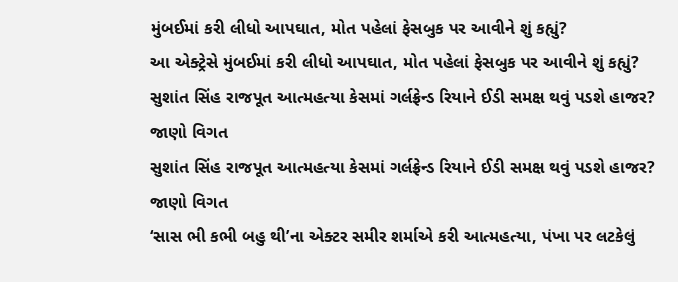મુંબઈમાં કરી લીધો આપઘાત, મોત પહેલાં ફેસબુક પર આવીને શું કહ્યું?
આ એક્ટ્રેસે મુંબઈમાં કરી લીધો આપઘાત, મોત પહેલાં ફેસબુક પર આવીને શું કહ્યું?
સુશાંત સિંહ રાજપૂત આત્મહત્યા કેસમાં ગર્લફ્રેન્ડ રિયાને ઈડી સમક્ષ થવું પડશે હાજર? જાણો વિગત
સુશાંત સિંહ રાજપૂત આત્મહત્યા કેસમાં ગર્લફ્રેન્ડ રિયાને ઈડી સમક્ષ થવું પડશે હાજર? જાણો વિગત
‘સાસ ભી કભી બહુ થી’ના એક્ટર સમીર શર્માએ કરી આત્મહત્યા, પંખા પર લટકેલું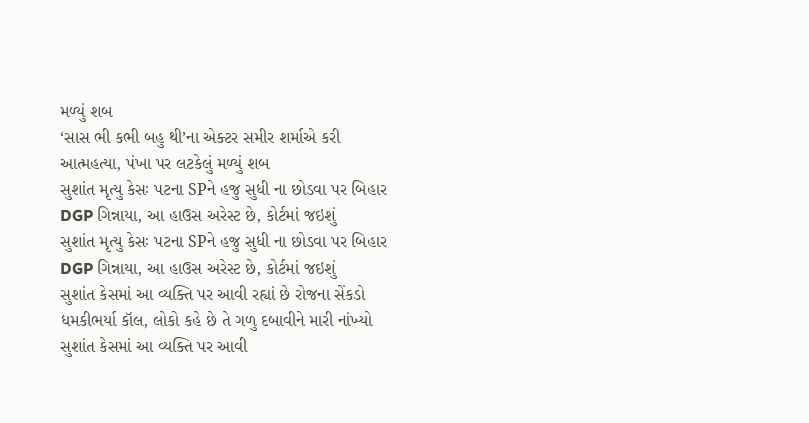મળ્યું શબ
‘સાસ ભી કભી બહુ થી’ના એક્ટર સમીર શર્માએ કરી આત્મહત્યા, પંખા પર લટકેલું મળ્યું શબ
સુશાંત મૃત્યુ કેસઃ પટના SPને હજુ સુધી ના છોડવા પર બિહાર DGP ગિન્નાયા, આ હાઉસ અરેસ્ટ છે, કોર્ટમાં જઇશું
સુશાંત મૃત્યુ કેસઃ પટના SPને હજુ સુધી ના છોડવા પર બિહાર DGP ગિન્નાયા, આ હાઉસ અરેસ્ટ છે, કોર્ટમાં જઇશું
સુશાંત કેસમાં આ વ્યક્તિ પર આવી રહ્યાં છે રોજના સેંકડો ધમકીભર્યા કૉલ, લોકો કહે છે તે ગળુ દબાવીને મારી નાંખ્યો
સુશાંત કેસમાં આ વ્યક્તિ પર આવી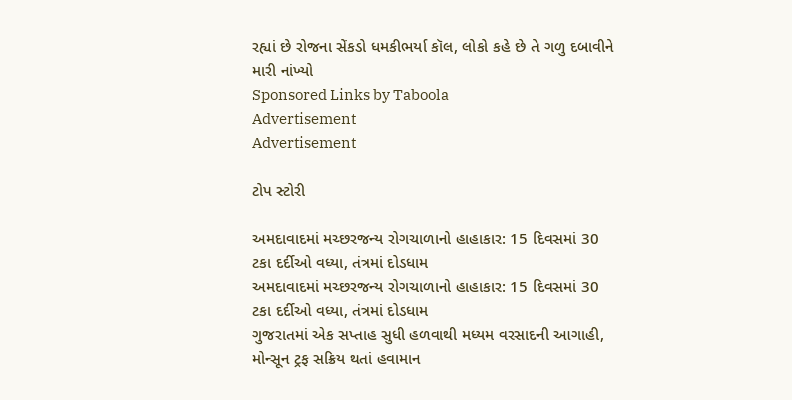રહ્યાં છે રોજના સેંકડો ધમકીભર્યા કૉલ, લોકો કહે છે તે ગળુ દબાવીને મારી નાંખ્યો
Sponsored Links by Taboola
Advertisement
Advertisement

ટોપ સ્ટોરી

અમદાવાદમાં મચ્છરજન્ય રોગચાળાનો હાહાકાર: 15 દિવસમાં 30 ટકા દર્દીઓ વધ્યા, તંત્રમાં દોડધામ
અમદાવાદમાં મચ્છરજન્ય રોગચાળાનો હાહાકાર: 15 દિવસમાં 30 ટકા દર્દીઓ વધ્યા, તંત્રમાં દોડધામ
ગુજરાતમાં એક સપ્તાહ સુધી હળવાથી મધ્યમ વરસાદની આગાહી, મોન્સૂન ટ્રફ સક્રિય થતાં હવામાન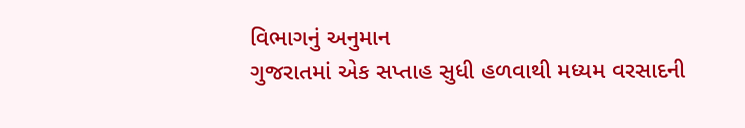વિભાગનું અનુમાન
ગુજરાતમાં એક સપ્તાહ સુધી હળવાથી મધ્યમ વરસાદની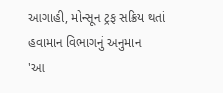આગાહી, મોન્સૂન ટ્રફ સક્રિય થતાં હવામાન વિભાગનું અનુમાન
'આ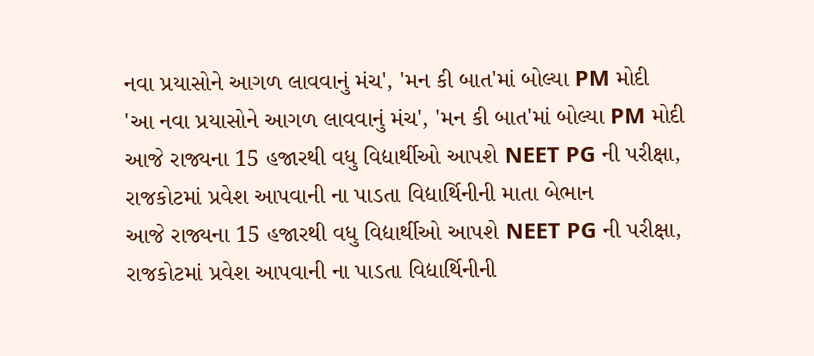નવા પ્રયાસોને આગળ લાવવાનું મંચ', 'મન કી બાત'માં બોલ્યા PM મોદી
'આ નવા પ્રયાસોને આગળ લાવવાનું મંચ', 'મન કી બાત'માં બોલ્યા PM મોદી
આજે રાજ્યના 15 હજારથી વધુ વિદ્યાર્થીઓ આપશે NEET PG ની પરીક્ષા, રાજકોટમાં પ્રવેશ આપવાની ના પાડતા વિદ્યાર્થિનીની માતા બેભાન
આજે રાજ્યના 15 હજારથી વધુ વિદ્યાર્થીઓ આપશે NEET PG ની પરીક્ષા, રાજકોટમાં પ્રવેશ આપવાની ના પાડતા વિદ્યાર્થિનીની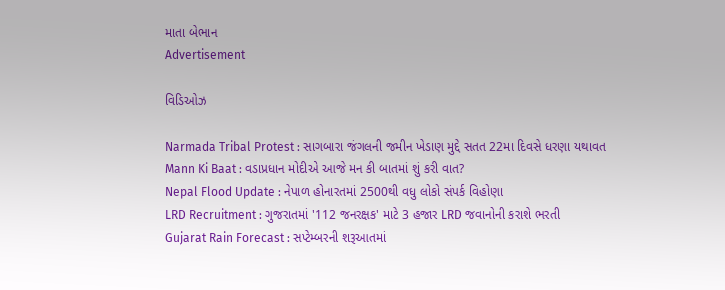માતા બેભાન
Advertisement

વિડિઓઝ

Narmada Tribal Protest : સાગબારા જંગલની જમીન ખેડાણ મુદ્દે સતત 22મા દિવસે ધરણા યથાવત
Mann Ki Baat : વડાપ્રધાન મોદીએ આજે મન કી બાતમાં શું કરી વાત?
Nepal Flood Update : નેપાળ હોનારતમાં 2500થી વધુ લોકો સંપર્ક વિહોણા
LRD Recruitment : ગુજરાતમાં '112 જનરક્ષક' માટે 3 હજાર LRD જવાનોની કરાશે ભરતી
Gujarat Rain Forecast : સપ્ટેમ્બરની શરૂઆતમાં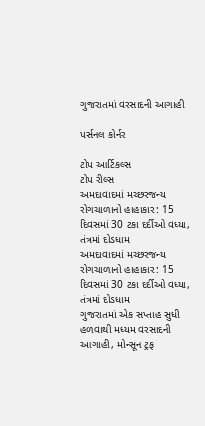ગુજરાતમાં વરસાદની આગાહી

પર્સનલ કોર્નર

ટોપ આર્ટિકલ્સ
ટોપ રીલ્સ
અમદાવાદમાં મચ્છરજન્ય રોગચાળાનો હાહાકાર: 15 દિવસમાં 30 ટકા દર્દીઓ વધ્યા, તંત્રમાં દોડધામ
અમદાવાદમાં મચ્છરજન્ય રોગચાળાનો હાહાકાર: 15 દિવસમાં 30 ટકા દર્દીઓ વધ્યા, તંત્રમાં દોડધામ
ગુજરાતમાં એક સપ્તાહ સુધી હળવાથી મધ્યમ વરસાદની આગાહી, મોન્સૂન ટ્રફ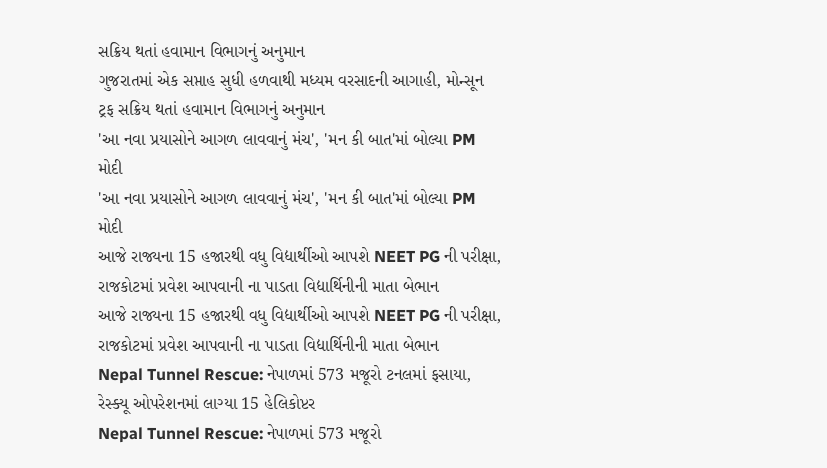સક્રિય થતાં હવામાન વિભાગનું અનુમાન
ગુજરાતમાં એક સપ્તાહ સુધી હળવાથી મધ્યમ વરસાદની આગાહી, મોન્સૂન ટ્રફ સક્રિય થતાં હવામાન વિભાગનું અનુમાન
'આ નવા પ્રયાસોને આગળ લાવવાનું મંચ', 'મન કી બાત'માં બોલ્યા PM મોદી
'આ નવા પ્રયાસોને આગળ લાવવાનું મંચ', 'મન કી બાત'માં બોલ્યા PM મોદી
આજે રાજ્યના 15 હજારથી વધુ વિદ્યાર્થીઓ આપશે NEET PG ની પરીક્ષા, રાજકોટમાં પ્રવેશ આપવાની ના પાડતા વિદ્યાર્થિનીની માતા બેભાન
આજે રાજ્યના 15 હજારથી વધુ વિદ્યાર્થીઓ આપશે NEET PG ની પરીક્ષા, રાજકોટમાં પ્રવેશ આપવાની ના પાડતા વિદ્યાર્થિનીની માતા બેભાન
Nepal Tunnel Rescue: નેપાળમાં 573 મજૂરો ટનલમાં ફસાયા, રેસ્ક્યૂ ઓપરેશનમાં લાગ્યા 15 હેલિકોપ્ટર
Nepal Tunnel Rescue: નેપાળમાં 573 મજૂરો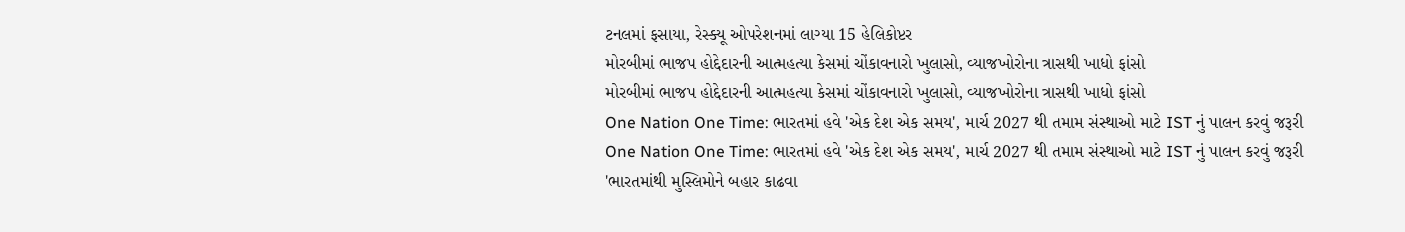ટનલમાં ફસાયા, રેસ્ક્યૂ ઓપરેશનમાં લાગ્યા 15 હેલિકોપ્ટર
મોરબીમાં ભાજપ હોદ્દેદારની આત્મહત્યા કેસમાં ચોંકાવનારો ખુલાસો, વ્યાજખોરોના ત્રાસથી ખાધો ફાંસો
મોરબીમાં ભાજપ હોદ્દેદારની આત્મહત્યા કેસમાં ચોંકાવનારો ખુલાસો, વ્યાજખોરોના ત્રાસથી ખાધો ફાંસો
One Nation One Time: ભારતમાં હવે 'એક દેશ એક સમય', માર્ચ 2027 થી તમામ સંસ્થાઓ માટે IST નું પાલન કરવું જરૂરી
One Nation One Time: ભારતમાં હવે 'એક દેશ એક સમય', માર્ચ 2027 થી તમામ સંસ્થાઓ માટે IST નું પાલન કરવું જરૂરી
'ભારતમાંથી મુસ્લિમોને બહાર કાઢવા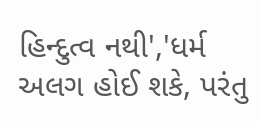હિન્દુત્વ નથી','ધર્મ અલગ હોઈ શકે, પરંતુ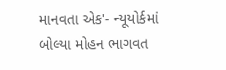માનવતા એક'- ન્યૂયોર્કમાં બોલ્યા મોહન ભાગવત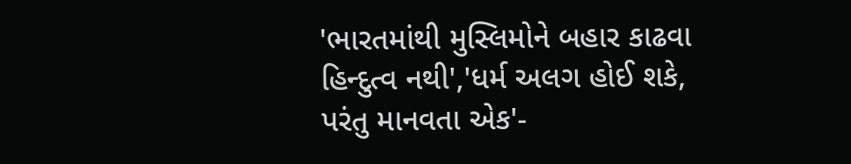'ભારતમાંથી મુસ્લિમોને બહાર કાઢવા હિન્દુત્વ નથી','ધર્મ અલગ હોઈ શકે, પરંતુ માનવતા એક'-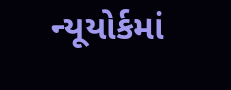ન્યૂયોર્કમાં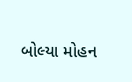બોલ્યા મોહન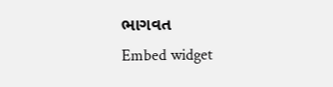ભાગવત
Embed widget